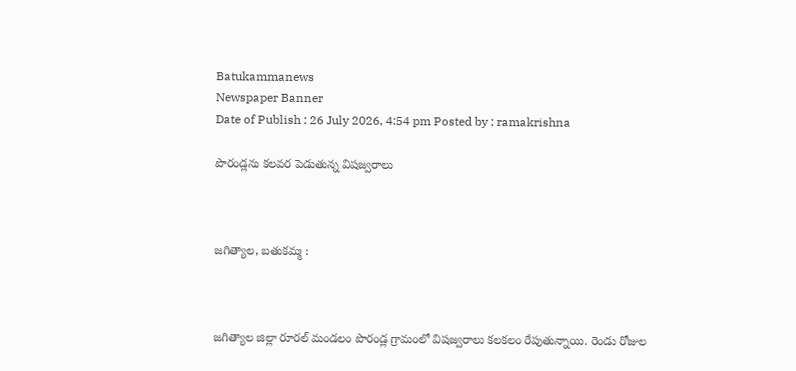Batukammanews
Newspaper Banner
Date of Publish : 26 July 2026, 4:54 pm Posted by : ramakrishna

పొరండ్లను కలవర పెడుతున్న విషజ్వరాలు



జగిత్యాల, బతుకమ్మ :



జగిత్యాల జిల్లా రూరల్ మండలం పొరండ్ల గ్రామంలో విషజ్వరాలు కలకలం రేపుతున్నాయి. రెండు రోజుల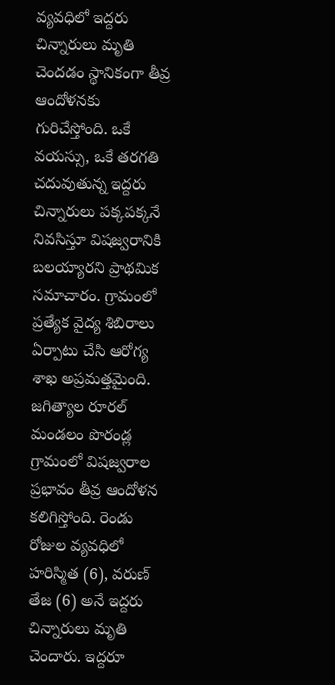వ్యవధిలో ఇద్దరు చిన్నారులు మృతి చెందడం స్థానికంగా తీవ్ర ఆందోళనకు గురిచేస్తోంది. ఒకే వయస్సు, ఒకే తరగతి చదువుతున్న ఇద్దరు చిన్నారులు పక్కపక్కనే నివసిస్తూ విషజ్వరానికి బలయ్యారని ప్రాథమిక సమాచారం. గ్రామంలో ప్రత్యేక వైద్య శిబిరాలు ఏర్పాటు చేసి ఆరోగ్య శాఖ అప్రమత్తమైంది. జగిత్యాల రూరల్ మండలం పొరండ్ల గ్రామంలో విషజ్వరాల ప్రభావం తీవ్ర ఆందోళన కలిగిస్తోంది. రెండు రోజుల వ్యవధిలో హరిస్మిత (6), వరుణ్ తేజ (6) అనే ఇద్దరు చిన్నారులు మృతి చెందారు. ఇద్దరూ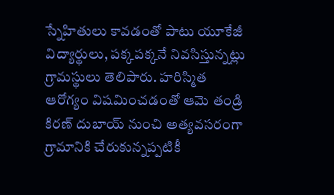స్నేహితులు కావడంతో పాటు యూకేజీ విద్యార్థులు, పక్కపక్కనే నివసిస్తున్నట్లు గ్రామస్థులు తెలిపారు. హరిస్మిత ఆరోగ్యం విషమించడంతో ఆమె తండ్రి కిరణ్ దుబాయ్ నుంచి అత్యవసరంగా గ్రామానికి చేరుకున్నప్పటికీ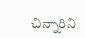చిన్నారిని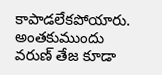కాపాడలేకపోయారు. అంతకుముందు వరుణ్ తేజ కూడా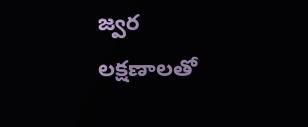జ్వర లక్షణాలతో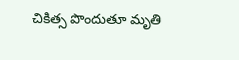చికిత్స పొందుతూ మృతి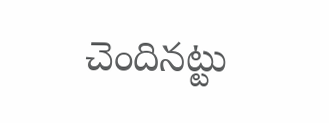చెందినట్టు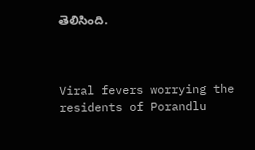తెలిసింది.



Viral fevers worrying the residents of Porandlu